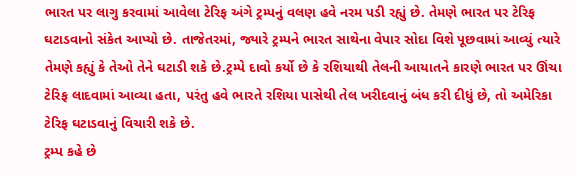ભારત પર લાગુ કરવામાં આવેલા ટેરિફ અંગે ટ્રમ્પનું વલણ હવે નરમ પડી રહ્યું છે. તેમણે ભારત પર ટેરિફ ઘટાડવાનો સંકેત આપ્યો છે. તાજેતરમાં, જ્યારે ટ્રમ્પને ભારત સાથેના વેપાર સોદા વિશે પૂછવામાં આવ્યું ત્યારે તેમણે કહ્યું કે તેઓ તેને ઘટાડી શકે છે.ટ્રમ્પે દાવો કર્યો છે કે રશિયાથી તેલની આયાતને કારણે ભારત પર ઊંચા ટેરિફ લાદવામાં આવ્યા હતા, પરંતુ હવે ભારતે રશિયા પાસેથી તેલ ખરીદવાનું બંધ કરી દીધું છે, તો અમેરિકા ટેરિફ ઘટાડવાનું વિચારી શકે છે.
ટ્રમ્પ કહે છે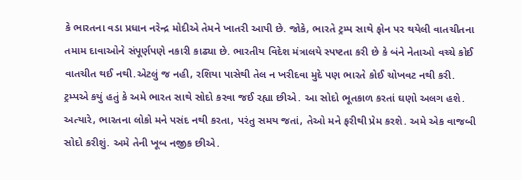કે ભારતના વડા પ્રધાન નરેન્દ્ર મોદીએ તેમને ખાતરી આપી છે. જોકે, ભારતે ટ્રમ્પ સાથે ફોન પર થયેલી વાતચીતના તમામ દાવાઓને સંપૂર્ણપણે નકારી કાઢ્યા છે. ભારતીય વિદેશ મંત્રાલયે સ્પષ્ટતા કરી છે કે બંને નેતાઓ વચ્ચે કોઈ વાતચીત થઈ નથી.એટલું જ નહી, રશિયા પાસેથી તેલ ન ખરીદવા મુદે પણ ભારતે કોઈ ચોખવટ નથી કરી.
ટ્રમ્પએ કયું હતું કે અમે ભારત સાથે સોદો કરવા જઈ રહ્યા છીએ. આ સોદો ભૂતકાળ કરતાં ઘણો અલગ હશે. અત્યારે, ભારતના લોકો મને પસંદ નથી કરતા, પરંતુ સમય જતાં, તેઓ મને ફરીથી પ્રેમ કરશે. અમે એક વાજબી સોદો કરીશું. અમે તેની ખૂબ નજીક છીએ.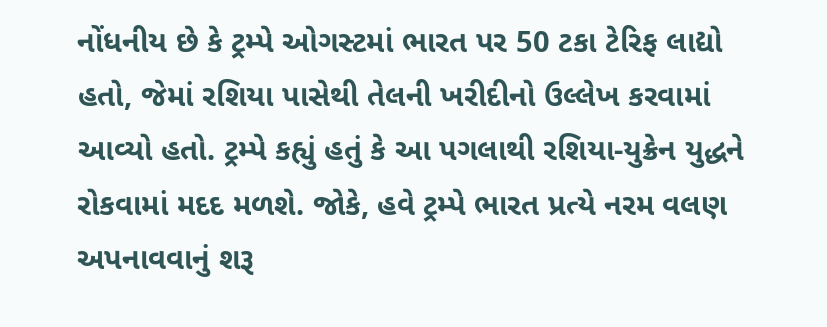નોંધનીય છે કે ટ્રમ્પે ઓગસ્ટમાં ભારત પર 50 ટકા ટેરિફ લાદ્યો હતો, જેમાં રશિયા પાસેથી તેલની ખરીદીનો ઉલ્લેખ કરવામાં આવ્યો હતો. ટ્રમ્પે કહ્યું હતું કે આ પગલાથી રશિયા-યુક્રેન યુદ્ધને રોકવામાં મદદ મળશે. જોકે, હવે ટ્રમ્પે ભારત પ્રત્યે નરમ વલણ અપનાવવાનું શરૂ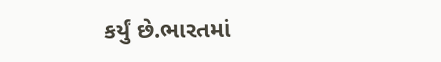કર્યું છે.ભારતમાં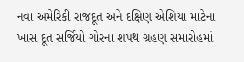નવા અમેરિકી રાજદૂત અને દક્ષિણ એશિયા માટેના ખાસ દૂત સર્જિયો ગોરના શપથ ગ્રહણ સમારોહમાં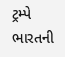ટ્રમ્પે ભારતની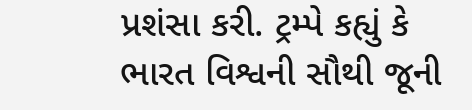પ્રશંસા કરી. ટ્રમ્પે કહ્યું કે ભારત વિશ્વની સૌથી જૂની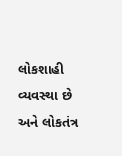લોકશાહી વ્યવસ્થા છે અને લોકતંત્ર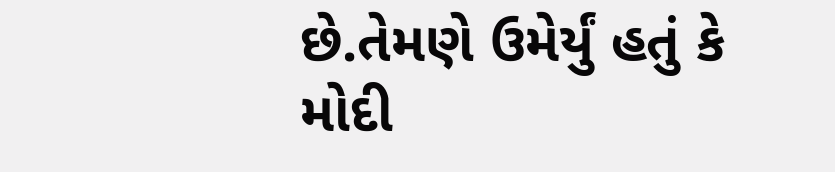છે.તેમણે ઉમેર્યું હતું કે મોદી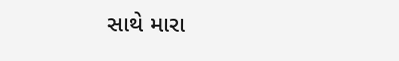સાથે મારા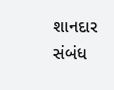શાનદાર સંબંધ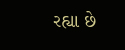રહ્યા છે